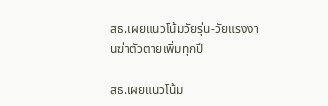สธ.เผยแนวโน้มวัยรุ่น-วัยแรงงานฆ่าตัวตายเพิ่มทุกปี

สธ.เผยแนวโน้ม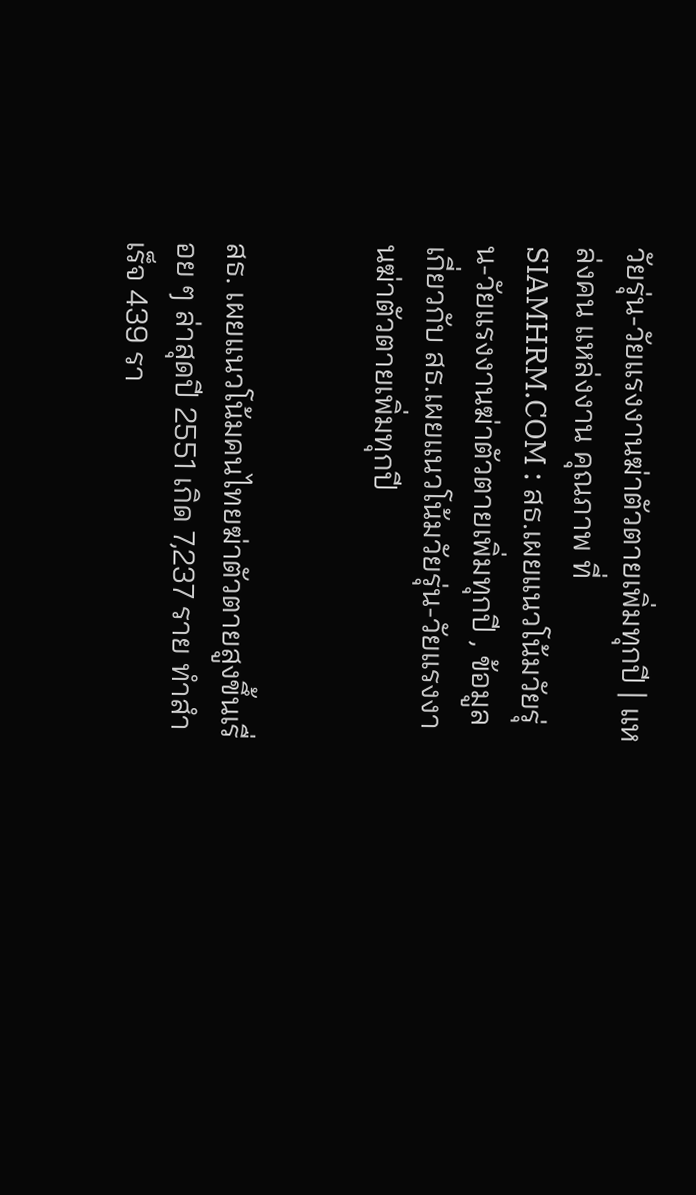วัยรุ่น-วัยแรงงานฆ่าตัวตายเพิ่มทุกปี | แหล่งคน แหล่งงาน คุณภาพ ที่ SIAMHRM.COM : สธ.เผยแนวโน้มวัยรุ่น-วัยแรงงานฆ่าตัวตายเพิ่มทุกปี , ข้อมูลเกี่ยวกับ สธ.เผยแนวโน้มวัยรุ่น-วัยแรงงานฆ่าตัวตายเพิ่มทุกปี


สธ. เผยแนวโน้มคนไทยฆ่าตัวตายสูงขึ้นเรื่อย ๆ ล่าสุดปี 2551 เกิด 7,237 ราย ทำสำเร็จ 439 รา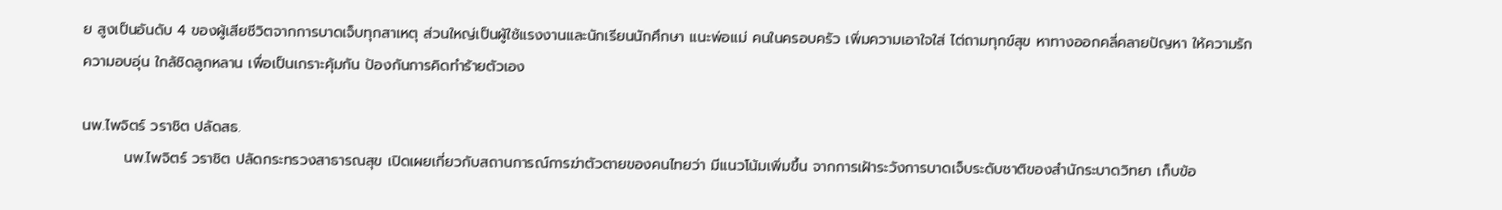ย สูงเป็นอันดับ 4 ของผู้เสียชีวิตจากการบาดเจ็บทุกสาเหตุ ส่วนใหญ่เป็นผู้ใช้แรงงานและนักเรียนนักศึกษา แนะพ่อแม่ คนในครอบครัว เพิ่มความเอาใจใส่ ไต่ถามทุกข์สุข หาทางออกคลี่คลายปัญหา ให้ความรักความอบอุ่น ใกล้ชิดลูกหลาน เพื่อเป็นเกราะคุ้มกัน ป้องกันการคิดทำร้ายตัวเอง

นพ.ไพจิตร์ วราชิต ปลัดสธ.
        นพ.ไพจิตร์ วราชิต ปลัดกระทรวงสาธารณสุข เปิดเผยเกี่ยวกับสถานการณ์การฆ่าตัวตายของคนไทยว่า มีแนวโน้มเพิ่มขึ้น จากการเฝ้าระวังการบาดเจ็บระดับชาติของสำนักระบาดวิทยา เก็บข้อ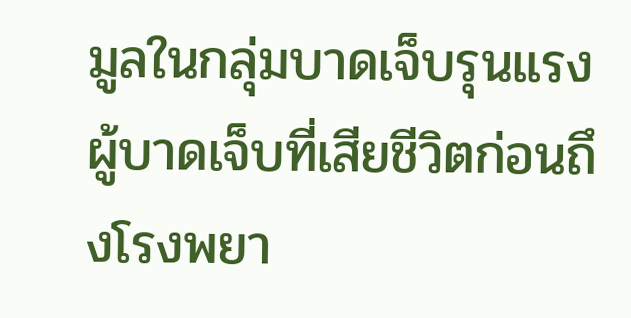มูลในกลุ่มบาดเจ็บรุนแรง ผู้บาดเจ็บที่เสียชีวิตก่อนถึงโรงพยา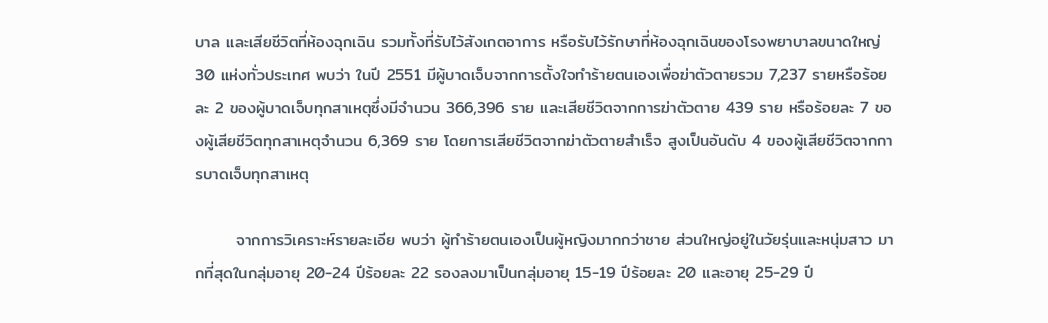บาล และเสียชีวิตที่ห้องฉุกเฉิน รวมทั้งที่รับไว้สังเกตอาการ หรือรับไว้รักษาที่ห้องฉุกเฉินของโรงพยาบาลขนาดใหญ่ 30 แห่งทั่วประเทศ พบว่า ในปี 2551 มีผู้บาดเจ็บจากการตั้งใจทำร้ายตนเองเพื่อฆ่าตัวตายรวม 7,237 รายหรือร้อยละ 2 ของผู้บาดเจ็บทุกสาเหตุซึ่งมีจำนวน 366,396 ราย และเสียชีวิตจากการฆ่าตัวตาย 439 ราย หรือร้อยละ 7 ของผู้เสียชีวิตทุกสาเหตุจำนวน 6,369 ราย โดยการเสียชีวิตจากฆ่าตัวตายสำเร็จ สูงเป็นอันดับ 4 ของผู้เสียชีวิตจากการบาดเจ็บทุกสาเหตุ

       จากการวิเคราะห์รายละเอีย พบว่า ผู้ทำร้ายตนเองเป็นผู้หญิงมากกว่าชาย ส่วนใหญ่อยู่ในวัยรุ่นและหนุ่มสาว มากที่สุดในกลุ่มอายุ 20-24 ปีร้อยละ 22 รองลงมาเป็นกลุ่มอายุ 15-19 ปีร้อยละ 20 และอายุ 25-29 ปี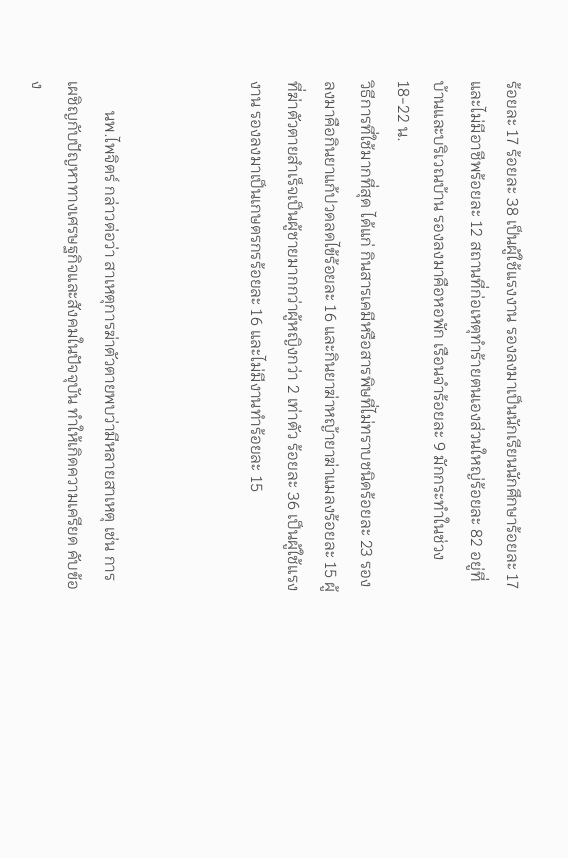ร้อยละ 17 ร้อยละ 38 เป็นผู้ใช้แรงงาน รองลงมาเป็นนักเรียนนักศึกษาร้อยละ 17 และไม่มีอาชีพร้อยละ 12 สถานที่ก่อเหตุทำร้ายตนเองส่วนใหญ่ร้อยละ 82 อยู่ที่บ้านและบริเวณบ้าน รองลงมาคือหอพัก เรือนจำร้อยละ 9 มักกระทำในช่วง 18-22 น.
วิธีการที่ใช้มากที่สุด ได้แก่ กินสารเคมีหรือสารพิษที่ไม่ทราบชนิดร้อยละ 23 รองลงมาคือกินยาแก้ปวดลดไข้ร้อยละ 16 และกินยาฆ่าหญ้ายาฆ่าแมลงร้อยละ 15 ผู้ที่ฆ่าตัวตายสำเร็จเป็นผู้ชายมากกว่าผู้หญิงกว่า 2 เท่าตัว ร้อยละ 36 เป็นผู้ใช้แรงงาน รองลงมาเป็นเกษตรกรร้อยละ 16 และไม่มีงานทำร้อยละ 15



       นพ.ไพจิตร์ กล่าวต่อว่า สาเหตุการฆ่าตัวตายพบว่ามีหลายสาเหตุ เช่น การเผชิญกับปัญหาทางเศรษฐกิจและสังคมในปัจจุบัน ทำให้เกิดความเครียด คับข้อง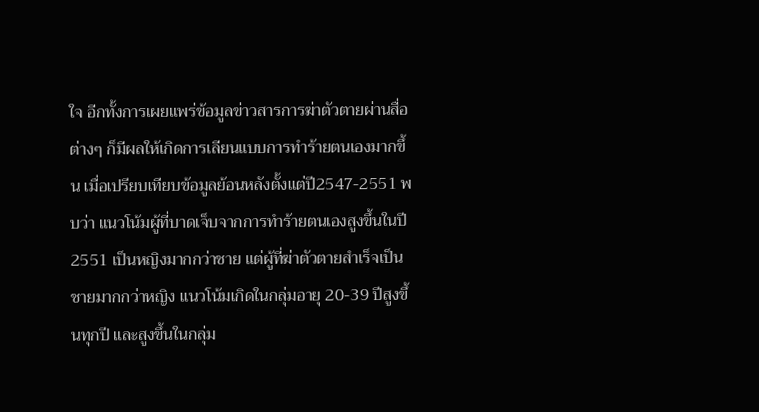ใจ อีกทั้งการเผยแพร่ข้อมูลข่าวสารการฆ่าตัวตายผ่านสื่อต่างๆ ก็มีผลให้เกิดการเลียนแบบการทำร้ายตนเองมากขึ้น เมื่อเปรียบเทียบข้อมูลย้อนหลังตั้งแต่ปี2547-2551 พบว่า แนวโน้มผู้ที่บาดเจ็บจากการทำร้ายตนเองสูงขึ้นในปี 2551 เป็นหญิงมากกว่าชาย แต่ผู้ที่ฆ่าตัวตายสำเร็จเป็นชายมากกว่าหญิง แนวโน้มเกิดในกลุ่มอายุ 20-39 ปีสูงขึ้นทุกปี และสูงขึ้นในกลุ่ม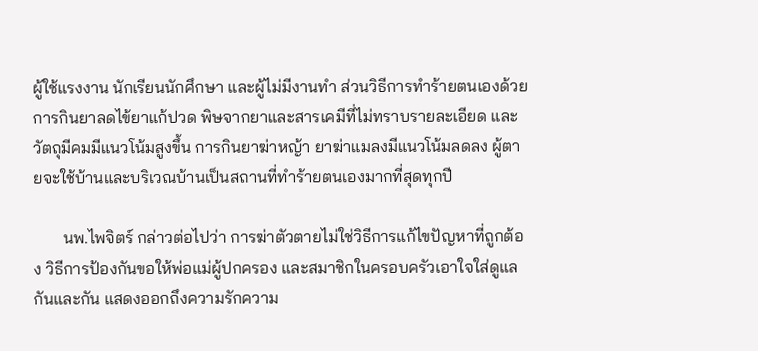ผู้ใช้แรงงาน นักเรียนนักศึกษา และผู้ไม่มีงานทำ ส่วนวิธีการทำร้ายตนเองด้วยการกินยาลดไข้ยาแก้ปวด พิษจากยาและสารเคมีที่ไม่ทราบรายละเอียด และวัตถุมีคมมีแนวโน้มสูงขึ้น การกินยาฆ่าหญ้า ยาฆ่าแมลงมีแนวโน้มลดลง ผู้ตายจะใช้บ้านและบริเวณบ้านเป็นสถานที่ทำร้ายตนเองมากที่สุดทุกปี

       นพ.ไพจิตร์ กล่าวต่อไปว่า การฆ่าตัวตายไม่ใช่วิธีการแก้ไขปัญหาที่ถูกต้อง วิธีการป้องกันขอให้พ่อแม่ผู้ปกครอง และสมาชิกในครอบครัวเอาใจใส่ดูแลกันและกัน แสดงออกถึงความรักความ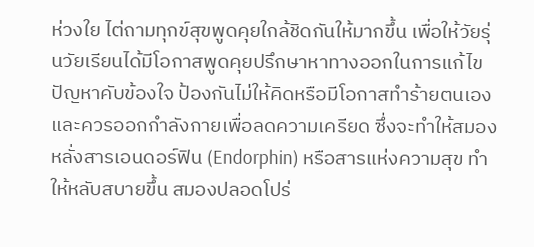ห่วงใย ไต่ถามทุกข์สุขพูดคุยใกล้ชิดกันให้มากขึ้น เพื่อให้วัยรุ่นวัยเรียนได้มีโอกาสพูดคุยปรึกษาหาทางออกในการแก้ไขปัญหาคับข้องใจ ป้องกันไม่ให้คิดหรือมีโอกาสทำร้ายตนเอง และควรออกกำลังกายเพื่อลดความเครียด ซึ่งจะทำให้สมองหลั่งสารเอนดอร์ฟิน (Endorphin) หรือสารแห่งความสุข ทำให้หลับสบายขึ้น สมองปลอดโปร่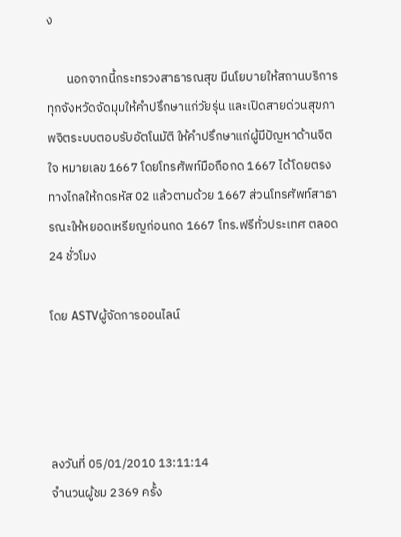ง

       นอกจากนี้กระทรวงสาธารณสุข มีนโยบายให้สถานบริการทุกจังหวัดจัดมุมให้คำปรึกษาแก่วัยรุ่น และเปิดสายด่วนสุขภาพจิตระบบตอบรับอัตโนมัติ ให้คำปรึกษาแก่ผู้มีปัญหาด้านจิตใจ หมายเลข 1667 โดยโทรศัพท์มือถือกด 1667 ได้โดยตรง ทางไกลให้กดรหัส 02 แล้วตามด้วย 1667 ส่วนโทรศัพท์สาธารณะให้หยอดเหรียญก่อนกด 1667 โทร.ฟรีทั่วประเทศ ตลอด 24 ชั่วโมง

โดย ASTVผู้จัดการออนไลน์




ลงวันที่ 05/01/2010 13:11:14
จำนวนผู้ชม 2369 ครั้ง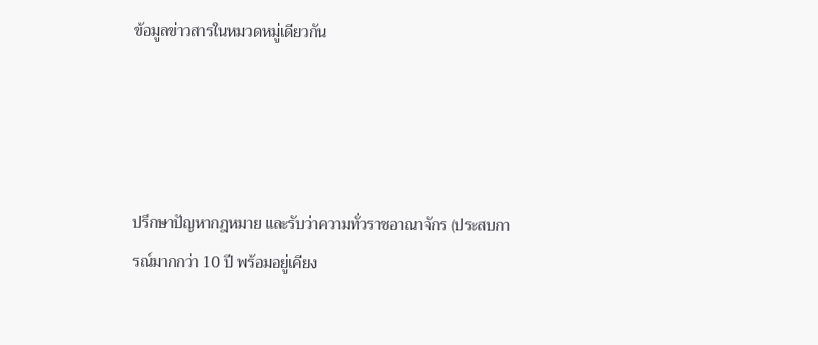ข้อมูลข่าวสารในหมวดหมู่เดียวกัน




ปรึกษาปัญหากฎหมาย และรับว่าความทั่วราชอาณาจักร (ประสบการณ์มากกว่า 10 ปี พร้อมอยู่เคียง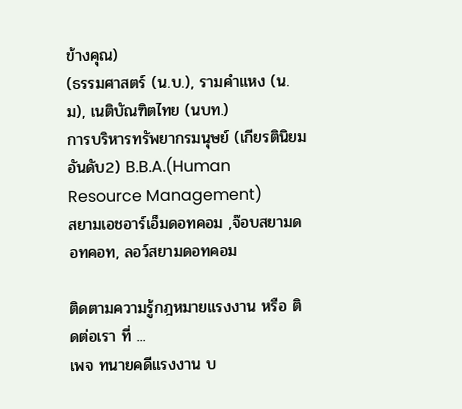ข้างคุณ)
(ธรรมศาสตร์ (น.บ.), รามคำแหง (น.ม), เนติบัณฑิตไทย (นบท.)
การบริหารทรัพยากรมนุษย์ (เกียรตินิยม อันดับ2) B.B.A.(Human Resource Management)
สยามเอชอาร์เอ็มดอทคอม ,จ๊อบสยามดอทคอท, ลอว์สยามดอทคอม

ติดตามความรู้กฎหมายแรงงาน หรือ ติดต่อเรา ที่ ...
เพจ ทนายคดีแรงงาน บ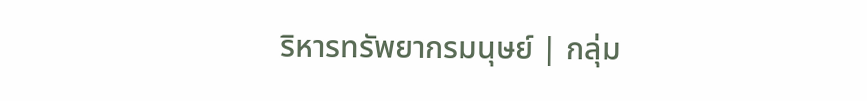ริหารทรัพยากรมนุษย์ | กลุ่ม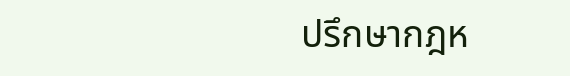ปรึกษากฎห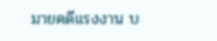มายคดีแรงงาน บ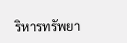ริหารทรัพยา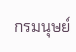กรมนุษย์